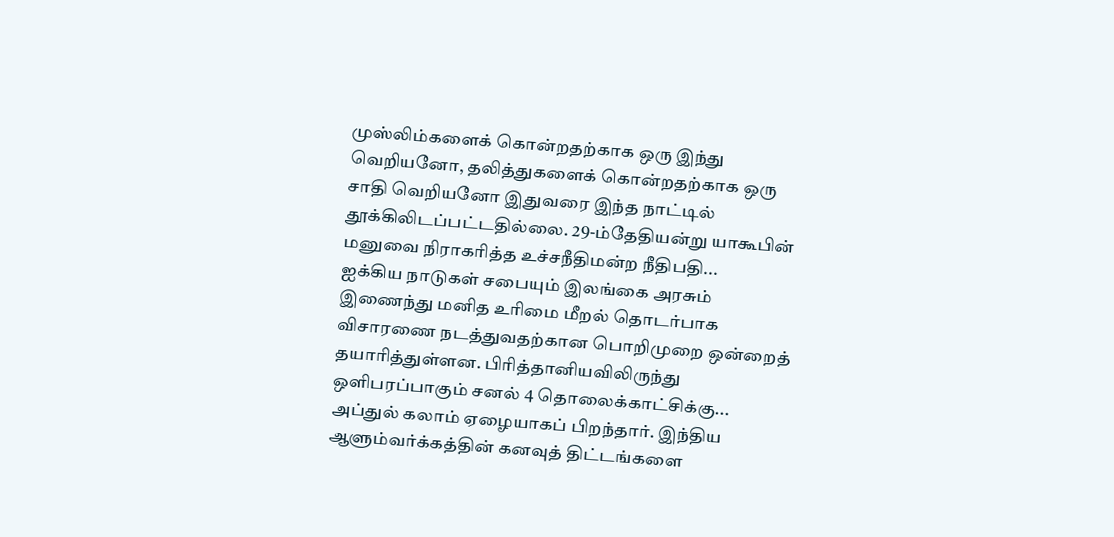முஸ்லிம்களைக் கொன்றதற்காக ஒரு இந்து வெறியனோ, தலித்துகளைக் கொன்றதற்காக ஒரு சாதி வெறியனோ இதுவரை இந்த நாட்டில் தூக்கிலிடப்பட்டதில்லை. 29-ம்தேதியன்று யாகூபின் மனுவை நிராகரித்த உச்சநீதிமன்ற நீதிபதி...
ஐக்கிய நாடுகள் சபையும் இலங்கை அரசும் இணைந்து மனித உரிமை மீறல் தொடர்பாக விசாரணை நடத்துவதற்கான பொறிமுறை ஒன்றைத் தயாரித்துள்ளன. பிரித்தானியவிலிருந்து ஒளிபரப்பாகும் சனல் 4 தொலைக்காட்சிக்கு...
அப்துல் கலாம் ஏழையாகப் பிறந்தார். இந்திய ஆளும்வர்க்கத்தின் கனவுத் திட்டங்களை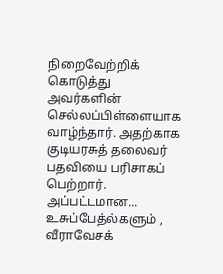நிறைவேற்றிக் கொடுத்து அவர்களின் செல்லப்பிள்ளையாக வாழ்ந்தார். அதற்காக குடியரசுத் தலைவர் பதவியை பரிசாகப் பெற்றார். அப்பட்டமான...
உசுப்பேத்ல்களும் , வீராவேசக்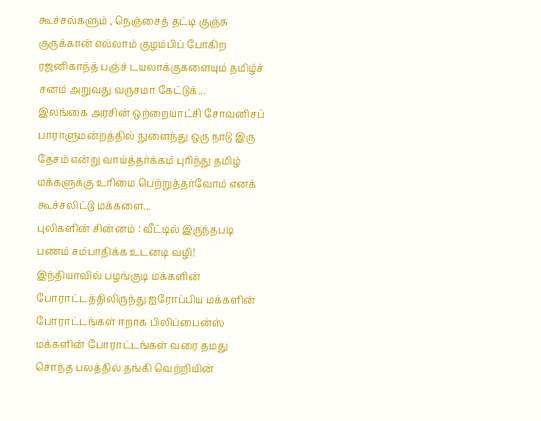கூச்சல்களும் , நெஞ்சைத் தட்டி குஞ்சு குருக்கான் எல்லாம் குழம்பிப் போகிற ரஜனிகாந்த் பஞ்ச் டயலாக்குகளையும் தமிழ்ச் சனம் அறுவது வருசமா கேட்டுக்...
இலங்கை அரசின் ஒற்றையாட்சி சோவனிசப் பாராளுமன்றத்தில் நுளைந்து ஒரு நாடு இரு தேசம் என்று வாய்த்தர்க்கம் புரிந்து தமிழ் மக்களுக்கு உரிமை பெற்றுத்தர்வோம் எனக் கூச்சலிட்டு மக்களை...
புலிகளின் சின்னம் : வீட்டில் இருந்தபடி பணம் சம்பாதிக்க உடனடி வழி!
இந்தியாவில் பழங்குடி மக்களின் போராட்டத்திலிருந்து ஐரோப்பிய மக்களின் போராட்டங்கள் ஈறாக பிலிப்பைன்ஸ் மக்களின் போராட்டங்கள் வரை தமது சொந்த பலத்தில் தங்கி வெற்றியின்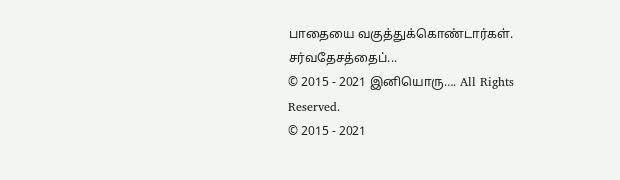பாதையை வகுத்துக்கொண்டார்கள். சர்வதேசத்தைப்...
© 2015 - 2021 இனியொரு…. All Rights Reserved.
© 2015 - 2021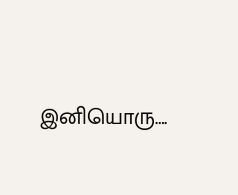இனியொரு….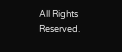All Rights Reserved.